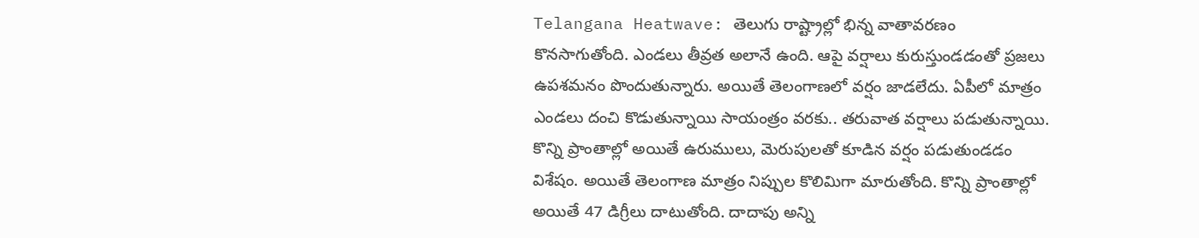Telangana Heatwave: తెలుగు రాష్ట్రాల్లో భిన్న వాతావరణం కొనసాగుతోంది. ఎండలు తీవ్రత అలానే ఉంది. ఆపై వర్షాలు కురుస్తుండడంతో ప్రజలు ఉపశమనం పొందుతున్నారు. అయితే తెలంగాణలో వర్షం జాడలేదు. ఏపీలో మాత్రం ఎండలు దంచి కొడుతున్నాయి సాయంత్రం వరకు.. తరువాత వర్షాలు పడుతున్నాయి. కొన్ని ప్రాంతాల్లో అయితే ఉరుములు, మెరుపులతో కూడిన వర్షం పడుతుండడం విశేషం. అయితే తెలంగాణ మాత్రం నిప్పుల కొలిమిగా మారుతోంది. కొన్ని ప్రాంతాల్లో అయితే 47 డిగ్రీలు దాటుతోంది. దాదాపు అన్ని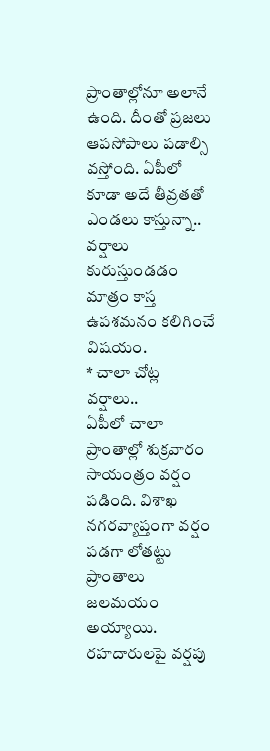ప్రాంతాల్లోనూ అలానే ఉంది. దీంతో ప్రజలు ఆపసోపాలు పడాల్సి వస్తోంది. ఏపీలో కూడా అదే తీవ్రతతో ఎండలు కాస్తున్నా.. వర్షాలు కురుస్తుండడం మాత్రం కాస్త ఉపశమనం కలిగించే విషయం.
* చాలా చోట్ల వర్షాలు..
ఏపీలో చాలా ప్రాంతాల్లో శుక్రవారం సాయంత్రం వర్షం పడింది. విశాఖ నగరవ్యాప్తంగా వర్షం పడగా లోతట్టు ప్రాంతాలు జలమయం అయ్యాయి. రహదారులపై వర్షపు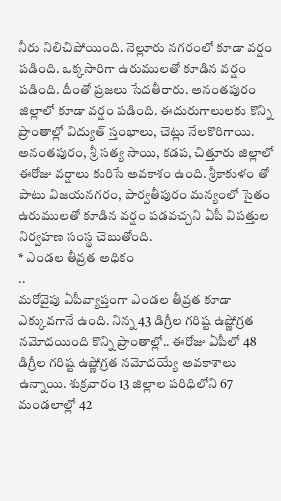నీరు నిలిచిపోయింది. నెల్లూరు నగరంలో కూడా వర్షం పడింది. ఒక్కసారిగా ఉరుములతో కూడిన వర్షం పడింది. దీంతో ప్రజలు సేదతీరారు. అనంతపురం జిల్లాలో కూడా వర్షం పడింది. ఈదురుగాలులకు కొన్ని ప్రాంతాల్లో విద్యుత్ స్తంభాలు, చెట్లు నేలకొరిగాయి. అనంతపురం, శ్రీ సత్య సాయి, కడప, చిత్తూరు జిల్లాలో ఈరోజు వర్షాలు కురిసే అవకాశం ఉంది. శ్రీకాకుళం తో పాటు విజయనగరం, పార్వతీపురం మన్యంలో సైతం ఉరుములతో కూడిన వర్షం పడవచ్చని ఏపీ విపత్తుల నిర్వహణ సంస్థ చెబుతోంది.
* ఎండల తీవ్రత అధికం
..
మరోవైపు ఏపీవ్యాప్తంగా ఎండల తీవ్రత కూడా ఎక్కువగానే ఉంది. నిన్న 43 డిగ్రీల గరిష్ట ఉష్ణోగ్రత నమోదయింది కొన్ని ప్రాంతాల్లో.. ఈరోజు ఏపీలో 48 డిగ్రీల గరిష్ట ఉష్ణోగ్రత నమోదయ్యే అవకాశాలు ఉన్నాయి. శుక్రవారం 13 జిల్లాల పరిధిలోని 67 మండలాల్లో 42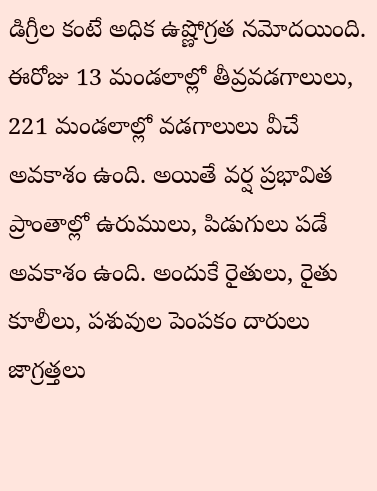డిగ్రీల కంటే అధిక ఉష్ణోగ్రత నమోదయింది. ఈరోజు 13 మండలాల్లో తీవ్రవడగాలులు, 221 మండలాల్లో వడగాలులు వీచే అవకాశం ఉంది. అయితే వర్ష ప్రభావిత ప్రాంతాల్లో ఉరుములు, పిడుగులు పడే అవకాశం ఉంది. అందుకే రైతులు, రైతు కూలీలు, పశువుల పెంపకం దారులు జాగ్రత్తలు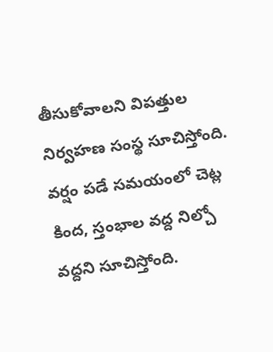తీసుకోవాలని విపత్తుల నిర్వహణ సంస్థ సూచిస్తోంది. వర్షం పడే సమయంలో చెట్ల కింద, స్తంభాల వద్ద నిల్చో వద్దని సూచిస్తోంది.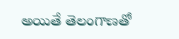అయితే తెలంగాణతో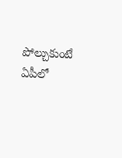పోల్చుకుంటే ఏపీలో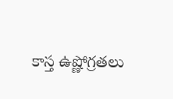కాస్త ఉష్ణోగ్రతలు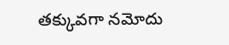తక్కువగా నమోదు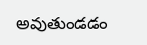అవుతుండడం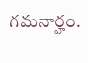గమనార్హం.